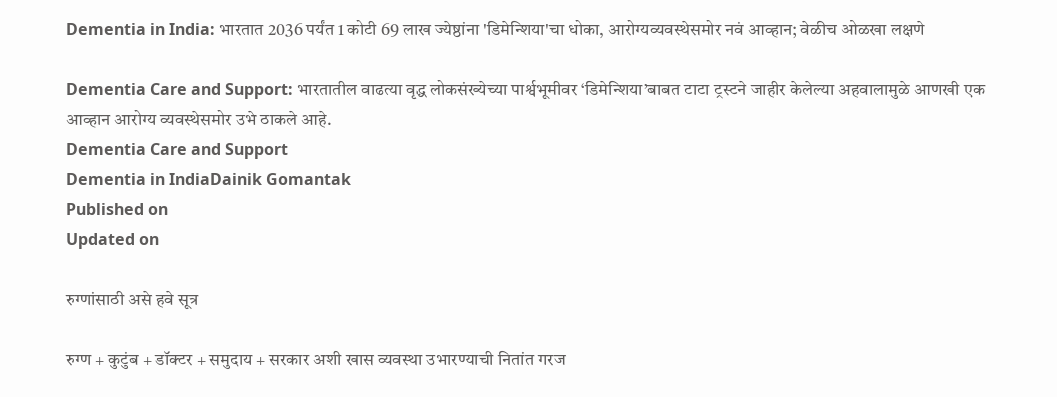Dementia in India: भारतात 2036 पर्यंत 1 कोटी 69 लाख ज्येष्ठांना 'डिमेन्शिया'चा धोका, आरोग्यव्यवस्थेसमोर नवं आव्हान; वेळीच ओळखा लक्षणे

Dementia Care and Support: भारतातील वाढत्या वृद्ध लोकसंख्येच्या पार्श्वभूमीवर ‘डिमेन्शिया’बाबत टाटा ट्रस्टने जाहीर केलेल्या अहवालामुळे आणखी एक आव्हान आरोग्य व्यवस्थेसमोर उभे ठाकले आहे.
Dementia Care and Support
Dementia in IndiaDainik Gomantak
Published on
Updated on

रुग्णांसाठी असे हवे सूत्र

रुग्ण + कुटुंब + डॉक्टर + समुदाय + सरकार अशी खास व्यवस्था उभारण्याची नितांत गरज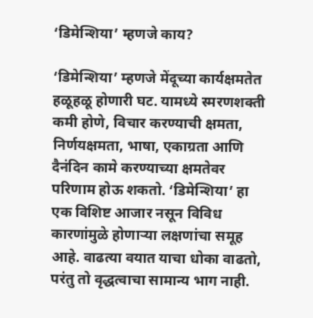‘डिमेन्शिया’ म्हणजे काय?

‘डिमेन्शिया’ म्हणजे मेंदूच्या कार्यक्षमतेत हळूहळू होणारी घट. यामध्ये स्मरणशक्ती कमी होणे, विचार करण्याची क्षमता, निर्णयक्षमता, भाषा, एकाग्रता आणि दैनंदिन कामे करण्याच्या क्षमतेवर परिणाम होऊ शकतो. ‘डिमेन्शिया’ हा एक विशिष्ट आजार नसून विविध कारणांमुळे होणाऱ्या लक्षणांचा समूह आहे. वाढत्या वयात याचा धोका वाढतो, परंतु तो वृद्धत्वाचा सामान्य भाग नाही.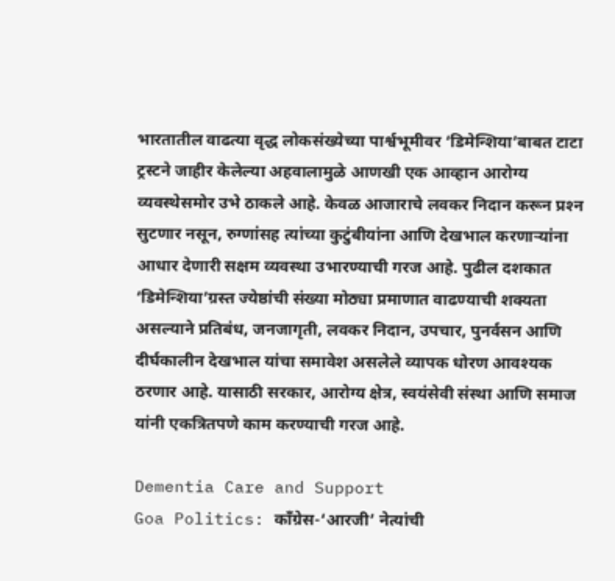भारतातील वाढत्या वृद्ध लोकसंख्येच्या पार्श्वभूमीवर ‘डिमेन्शिया’बाबत टाटा ट्रस्टने जाहीर केलेल्या अहवालामुळे आणखी एक आव्हान आरोग्य व्यवस्थेसमोर उभे ठाकले आहे. केवळ आजाराचे लवकर निदान करून प्रश्‍न सुटणार नसून, रुग्णांसह त्यांच्या कुटुंबीयांना आणि देखभाल करणाऱ्यांना आधार देणारी सक्षम व्यवस्था उभारण्याची गरज आहे. पुढील दशकात ‘डिमेन्शिया’ग्रस्त ज्येष्ठांची संख्या मोठ्या प्रमाणात वाढण्याची शक्यता असल्याने प्रतिबंध, जनजागृती, लवकर निदान, उपचार, पुनर्वसन आणि दीर्घकालीन देखभाल यांचा समावेश असलेले व्यापक धोरण आवश्यक ठरणार आहे. यासाठी सरकार, आरोग्य क्षेत्र, स्वयंसेवी संस्था आणि समाज यांनी एकत्रितपणे काम करण्याची गरज आहे.

Dementia Care and Support
Goa Politics: काँग्रेस-‘आरजी’ नेत्यांची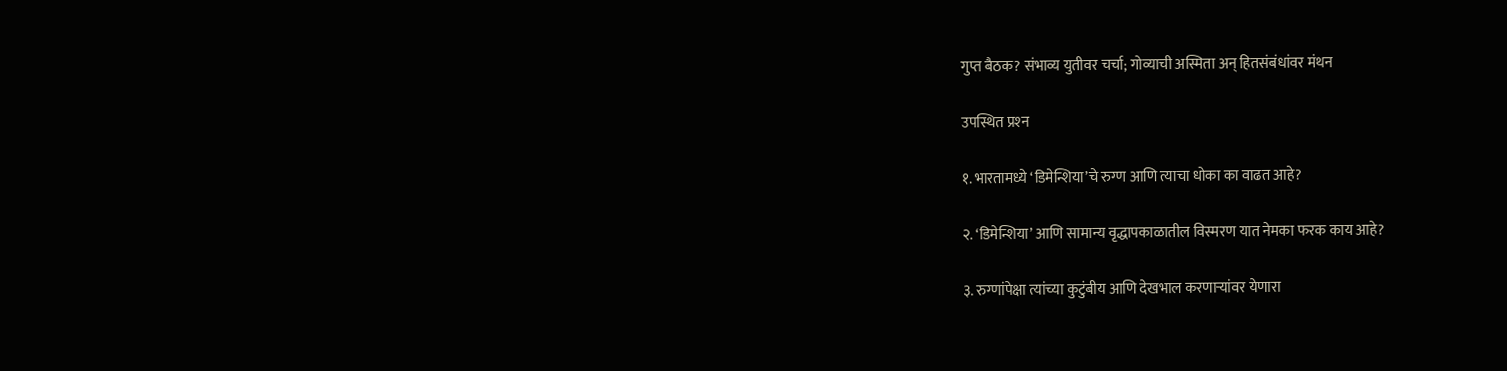गुप्त बैठक? संभाव्य युतीवर चर्चा; गोव्याची अस्मिता अन् हितसंबंधांवर मंथन

उपस्थित प्रश्‍न

१. भारतामध्ये ‘डिमेन्शिया’चे रुग्ण आणि त्याचा धोका का वाढत आहे?

२. ‘डिमेन्शिया’ आणि सामान्य वृद्धापकाळातील विस्मरण यात नेमका फरक काय आहे?

३. रुग्णांपेक्षा त्यांच्या कुटुंबीय आणि देखभाल करणाऱ्यांवर येणारा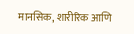मानसिक, शारीरिक आणि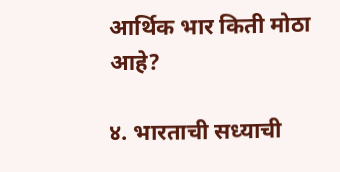आर्थिक भार किती मोठा आहे?

४. भारताची सध्याची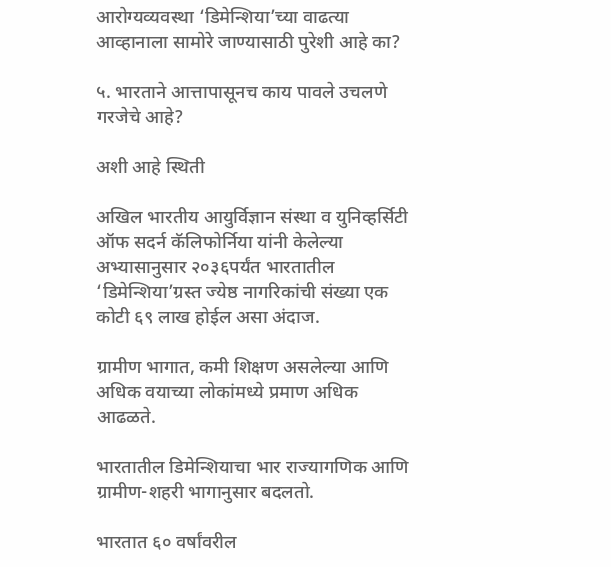आरोग्यव्यवस्था ‘डिमेन्शिया’च्या वाढत्या आव्हानाला सामोरे जाण्यासाठी पुरेशी आहे का?

५. भारताने आत्तापासूनच काय पावले उचलणे गरजेचे आहे?

अशी आहे स्थिती

अखिल भारतीय आयुर्विज्ञान संस्था व युनिव्हर्सिटी ऑफ सदर्न कॅलिफोर्निया यांनी केलेल्या अभ्यासानुसार २०३६पर्यंत भारतातील ‘डिमेन्शिया’ग्रस्त ज्येष्ठ नागरिकांची संख्या एक कोटी ६९ लाख होईल असा अंदाज.

ग्रामीण भागात, कमी शिक्षण असलेल्या आणि अधिक वयाच्या लोकांमध्ये प्रमाण अधिक आढळते.

भारतातील डिमेन्शियाचा भार राज्यागणिक आणि ग्रामीण-शहरी भागानुसार बदलतो.

भारतात ६० वर्षांवरील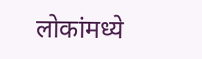लोकांमध्ये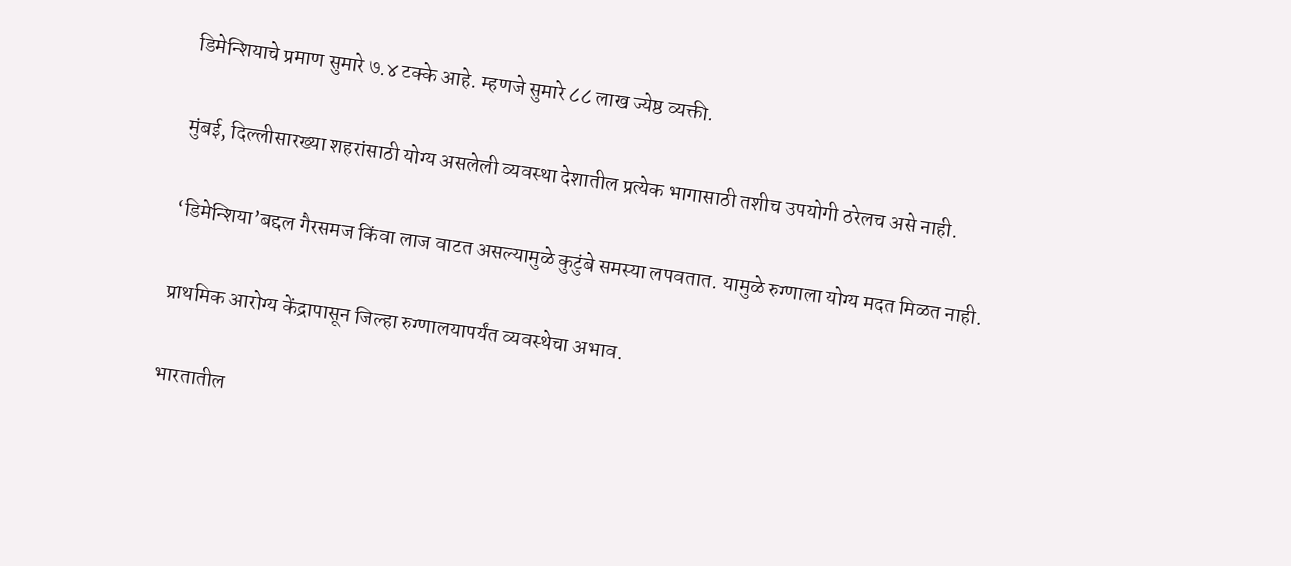डिमेन्शियाचे प्रमाण सुमारे ७.४ टक्के आहे. म्हणजे सुमारे ८८ लाख ज्येष्ठ व्यक्ती.

मुंबई, दिल्लीसारख्या शहरांसाठी योग्य असलेली व्यवस्था देशातील प्रत्येक भागासाठी तशीच उपयोगी ठरेलच असे नाही.

‘डिमेन्शिया’बद्दल गैरसमज किंवा लाज वाटत असल्यामुळे कुटुंबे समस्या लपवतात. यामुळे रुग्णाला योग्य मदत मिळत नाही.

प्राथमिक आरोग्य केंद्रापासून जिल्हा रुग्णालयापर्यंत व्यवस्थेचा अभाव.

भारतातील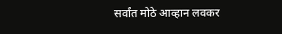सर्वांत मोठे आव्हान लवकर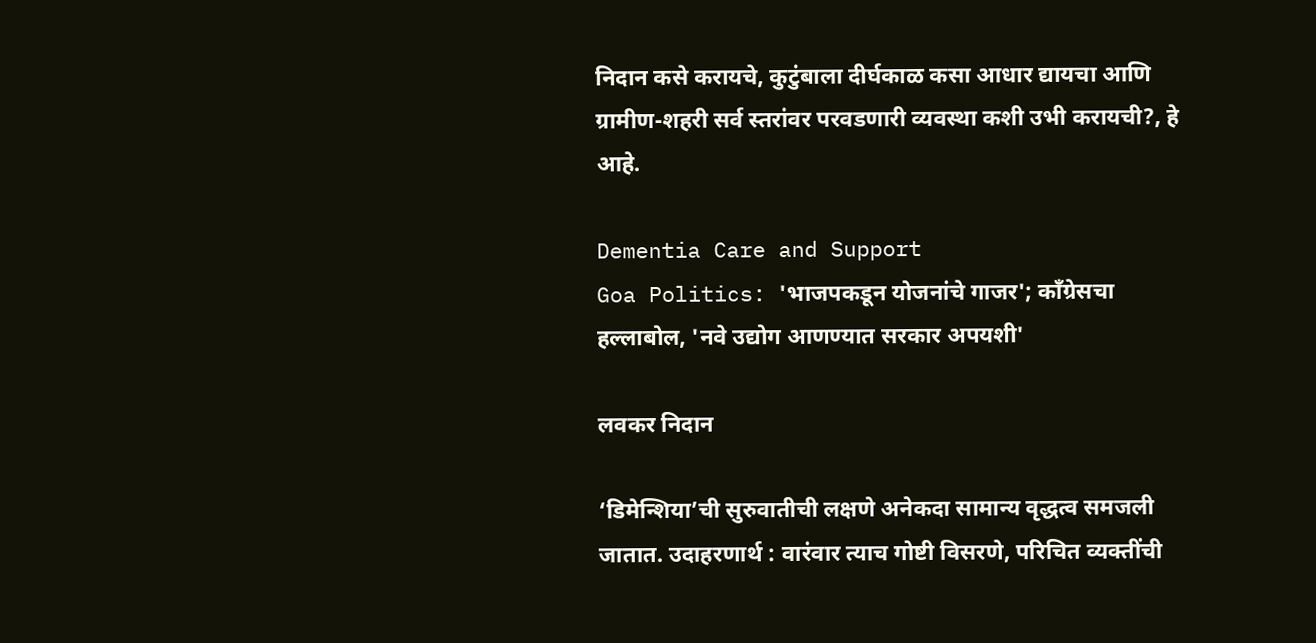निदान कसे करायचे, कुटुंबाला दीर्घकाळ कसा आधार द्यायचा आणि ग्रामीण-शहरी सर्व स्तरांवर परवडणारी व्यवस्था कशी उभी करायची?, हे आहे.

Dementia Care and Support
Goa Politics: 'भाजपकडून योजनांचे गाजर'; काँग्रेसचा हल्लाबोल, 'नवे उद्योग आणण्यात सरकार अपयशी'

लवकर निदान

‘डिमेन्शिया’ची सुरुवातीची लक्षणे अनेकदा सामान्य वृद्धत्व समजली जातात. उदाहरणार्थ : वारंवार त्याच गोष्टी विसरणे, परिचित व्यक्तींची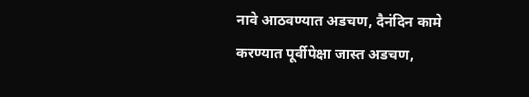नावे आठवण्यात अडचण, दैनंदिन कामे करण्यात पूर्वीपेक्षा जास्त अडचण,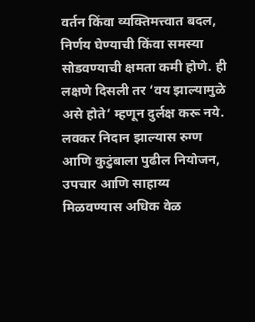वर्तन किंवा व्यक्तिमत्त्वात बदल, निर्णय घेण्याची किंवा समस्या सोडवण्याची क्षमता कमी होणे. ही लक्षणे दिसली तर ‘वय झाल्यामुळे असे होते’ म्हणून दुर्लक्ष करू नये. लवकर निदान झाल्यास रुग्ण आणि कुटुंबाला पुढील नियोजन, उपचार आणि साहाय्य मिळवण्यास अधिक वेळ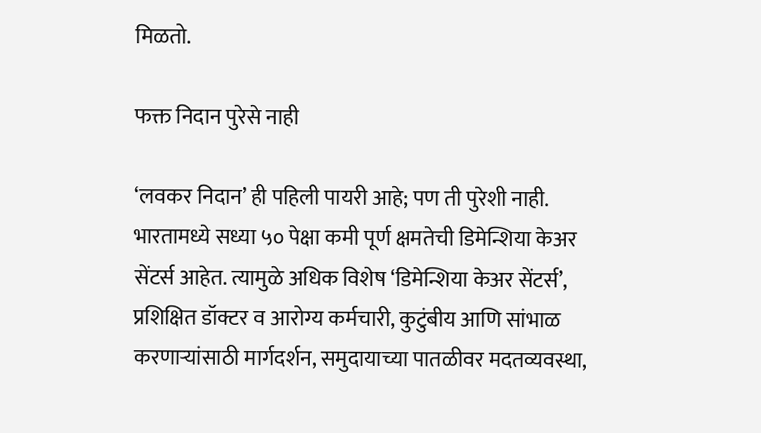मिळतो.

फक्त निदान पुरेसे नाही

‘लवकर निदान’ ही पहिली पायरी आहे; पण ती पुरेशी नाही. भारतामध्ये सध्या ५० पेक्षा कमी पूर्ण क्षमतेची डिमेन्शिया केअर सेंटर्स आहेत. त्यामुळे अधिक विशेष ‘डिमेन्शिया केअर सेंटर्स’, प्रशिक्षित डॉक्टर व आरोग्य कर्मचारी, कुटुंबीय आणि सांभाळ करणाऱ्यांसाठी मार्गदर्शन, समुदायाच्या पातळीवर मदतव्यवस्था,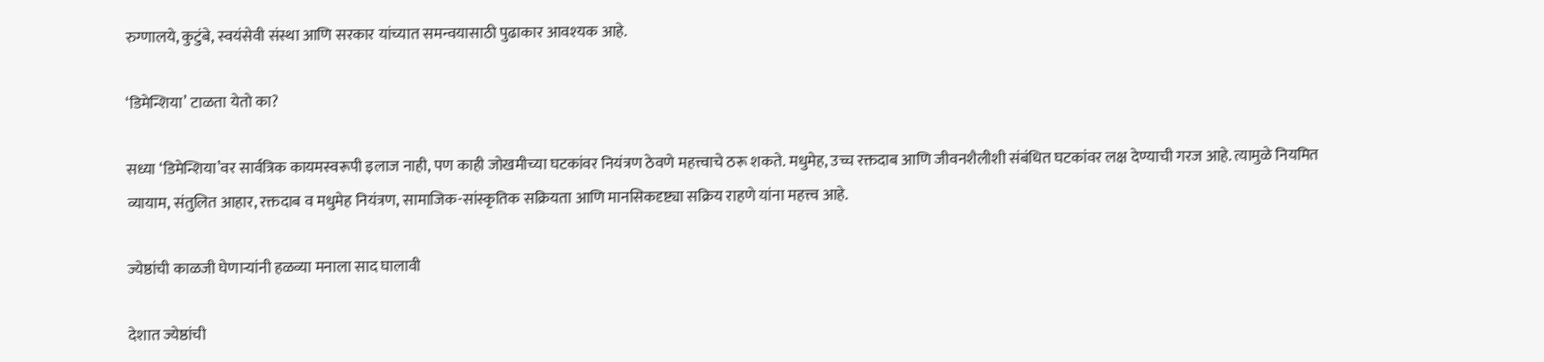रुग्णालये, कुटुंबे, स्वयंसेवी संस्था आणि सरकार यांच्यात समन्वयासाठी पुढाकार आवश्‍यक आहे.

‘डिमेन्शिया’ टाळता येतो का?

सध्या ‘डिमेन्शिया’वर सार्वत्रिक कायमस्वरूपी इलाज नाही, पण काही जोखमीच्या घटकांवर नियंत्रण ठेवणे महत्त्वाचे ठरू शकते. मधुमेह, उच्च रक्तदाब आणि जीवनशैलीशी संबंधित घटकांवर लक्ष देण्याची गरज आहे. त्यामुळे नियमित व्यायाम, संतुलित आहार, रक्तदाब व मधुमेह नियंत्रण, सामाजिक-सांस्कृतिक सक्रियता आणि मानसिकदृष्ट्या सक्रिय राहणे यांना महत्त्व आहे.

ज्येष्ठांची काळजी घेणाऱ्यांनी हळव्या मनाला साद घालावी

देशात ज्येष्ठांची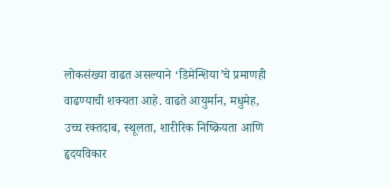लोकसंख्या वाढत असल्याने ‘डिमेन्शिया’चे प्रमाणही वाढण्याची शक्यता आहे. वाढते आयुर्मान, मधुमेह, उच्च रक्तदाब, स्थूलता, शारीरिक निष्क्रियता आणि हृदयविकार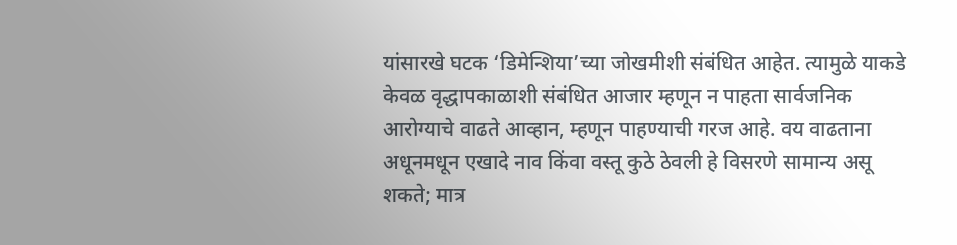यांसारखे घटक ‘डिमेन्शिया’च्या जोखमीशी संबंधित आहेत. त्यामुळे याकडे केवळ वृद्धापकाळाशी संबंधित आजार म्हणून न पाहता सार्वजनिक आरोग्याचे वाढते आव्हान, म्हणून पाहण्याची गरज आहे. वय वाढताना अधूनमधून एखादे नाव किंवा वस्तू कुठे ठेवली हे विसरणे सामान्य असू शकते; मात्र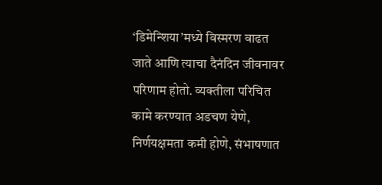‘डिमेन्शिया’मध्ये विस्मरण वाढत जाते आणि त्याचा दैनंदिन जीवनावर परिणाम होतो. व्यक्तीला परिचित कामे करण्यात अडचण येणे, निर्णयक्षमता कमी होणे, संभाषणात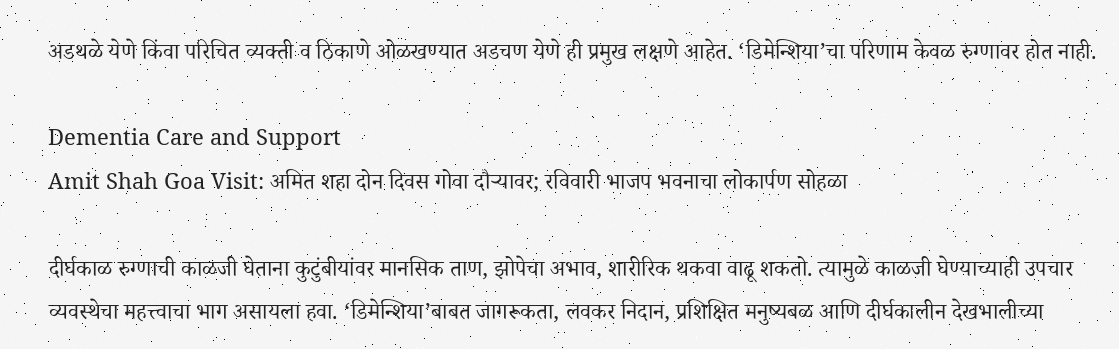अडथळे येणे किंवा परिचित व्यक्ती व ठिकाणे ओळखण्यात अडचण येणे ही प्रमुख लक्षणे आहेत. ‘डिमेन्शिया’चा परिणाम केवळ रुग्णावर होत नाही.

Dementia Care and Support
Amit Shah Goa Visit: अमित शहा दोन दिवस गोवा दौऱ्यावर; रविवारी भाजप भवनाचा लोकार्पण सोहळा

दीर्घकाळ रुग्णाची काळजी घेताना कुटुंबीयांवर मानसिक ताण, झोपेचा अभाव, शारीरिक थकवा वाढू शकतो. त्यामुळे काळजी घेण्याच्याही उपचार व्यवस्थेचा महत्त्वाचा भाग असायला हवा. ‘डिमेन्शिया’बाबत जागरूकता, लवकर निदान, प्रशिक्षित मनुष्यबळ आणि दीर्घकालीन देखभालीच्या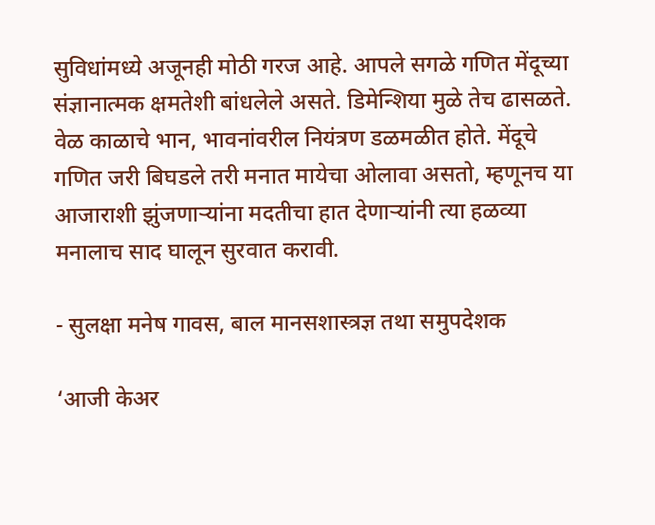सुविधांमध्ये अजूनही मोठी गरज आहे. आपले सगळे गणित मेंदूच्या संज्ञानात्मक क्षमतेशी बांधलेले असते. डिमेन्शिया मुळे तेच ढासळते. वेळ काळाचे भान, भावनांवरील नियंत्रण डळमळीत होते. मेंदूचे गणित जरी बिघडले तरी मनात मायेचा ओलावा असतो, म्हणूनच या आजाराशी झुंजणाऱ्यांना मदतीचा हात देणाऱ्यांनी त्या हळव्या मनालाच साद घालून सुरवात करावी.

- सुलक्षा मनेष गावस, बाल मानसशास्त्रज्ञ तथा समुपदेशक

‘आजी केअर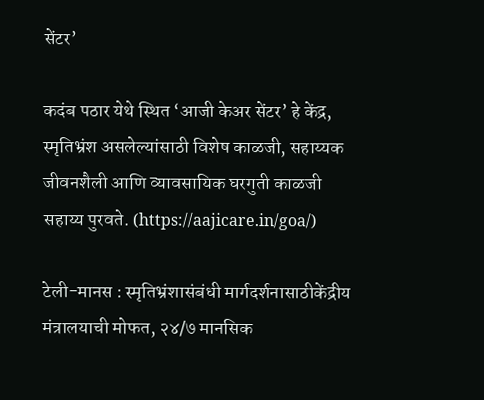सेंटर’

कदंब पठार येथे स्थित ‘आजी केअर सेंटर’ हे केंद्र, स्मृतिभ्रंश असलेल्यांसाठी विशेष काळजी, सहाय्यक जीवनशैली आणि व्यावसायिक घरगुती काळजी सहाय्य पुरवते. (https://aajicare.in/goa/)

टेली-मानस : स्मृतिभ्रंशासंबंधी मार्गदर्शनासाठीकेंद्रीय मंत्रालयाची मोफत, २४/७ मानसिक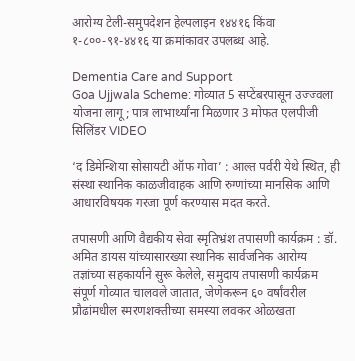आरोग्य टेली-समुपदेशन हेल्पलाइन १४४१६ किंवा १-८००-९१-४४१६ या क्रमांकावर उपलब्ध आहे.

Dementia Care and Support
Goa Ujjwala Scheme: गोव्यात 5 सप्टेंबरपासून उज्ज्वला योजना लागू; पात्र लाभार्थ्यांना मिळणार 3 मोफत एलपीजी सिलिंडर VIDEO

‘द डिमेन्शिया सोसायटी ऑफ गोवा’ : आल्त पर्वरी येथे स्थित, ही संस्था स्थानिक काळजीवाहक आणि रुग्णांच्या मानसिक आणि आधारविषयक गरजा पूर्ण करण्यास मदत करते.

तपासणी आणि वैद्यकीय सेवा स्मृतिभ्रंश तपासणी कार्यक्रम : डॉ. अमित डायस यांच्यासारख्या स्थानिक सार्वजनिक आरोग्य तज्ञांच्या सहकार्याने सुरू केलेले, समुदाय तपासणी कार्यक्रम संपूर्ण गोव्यात चालवले जातात, जेणेकरून ६० वर्षांवरील प्रौढांमधील स्मरणशक्तीच्या समस्या लवकर ओळखता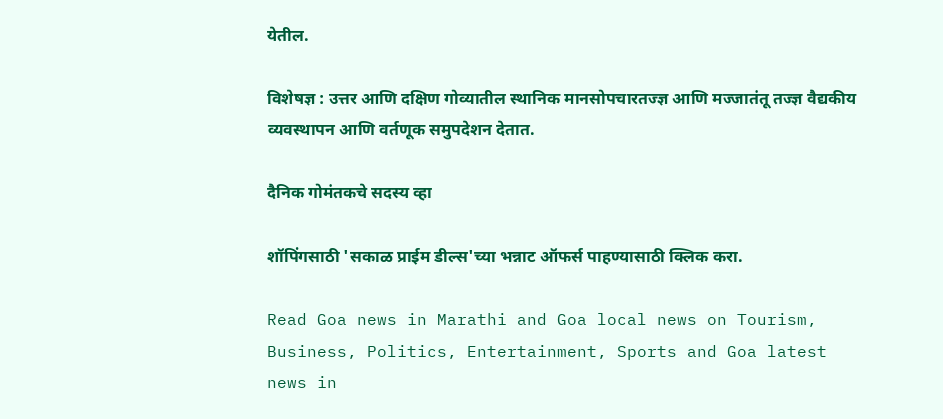येतील.

विशेषज्ञ : उत्तर आणि दक्षिण गोव्यातील स्थानिक मानसोपचारतज्ज्ञ आणि मज्जातंतू तज्ज्ञ वैद्यकीय व्यवस्थापन आणि वर्तणूक समुपदेशन देतात.

दैनिक गोमंतकचे सदस्य व्हा

शॉपिंगसाठी 'सकाळ प्राईम डील्स'च्या भन्नाट ऑफर्स पाहण्यासाठी क्लिक करा.

Read Goa news in Marathi and Goa local news on Tourism, Business, Politics, Entertainment, Sports and Goa latest news in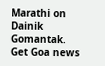Marathi on Dainik Gomantak. Get Goa news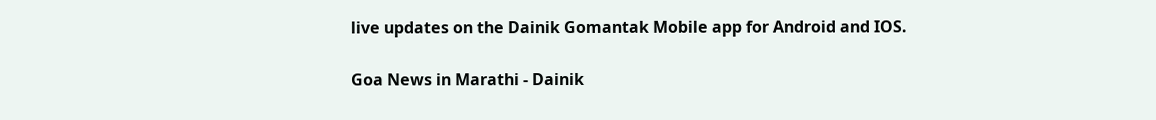live updates on the Dainik Gomantak Mobile app for Android and IOS.

Goa News in Marathi - Dainik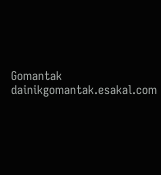Gomantak
dainikgomantak.esakal.com